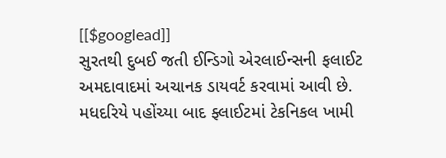[[$googlead]]
સુરતથી દુબઈ જતી ઈન્ડિગો એરલાઈન્સની ફલાઈટ અમદાવાદમાં અચાનક ડાયવર્ટ કરવામાં આવી છે. મધદરિયે પહોંચ્યા બાદ ફ્લાઈટમાં ટેકનિકલ ખામી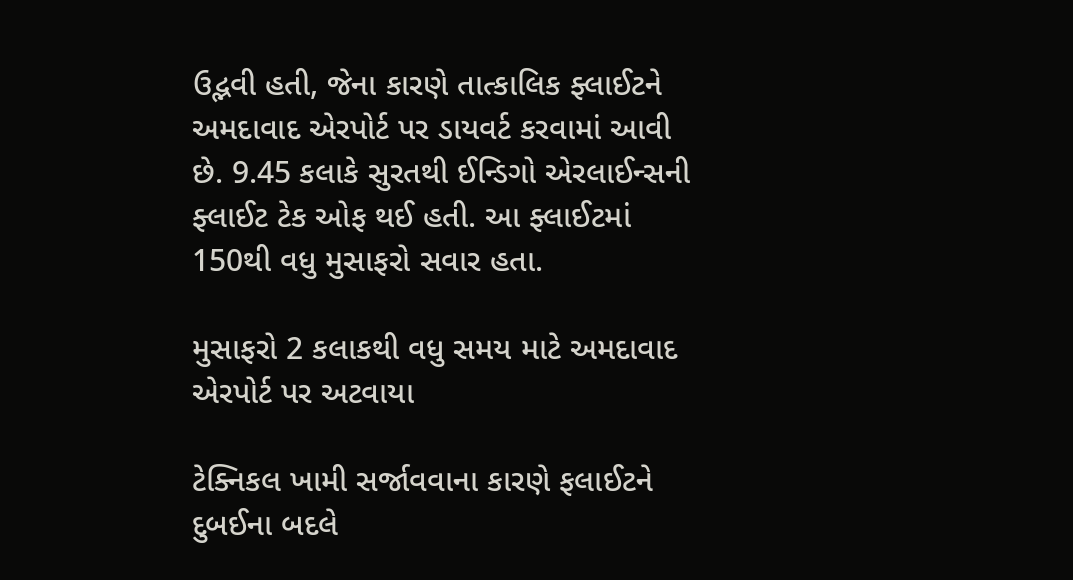ઉદ્ભવી હતી, જેના કારણે તાત્કાલિક ફ્લાઈટને અમદાવાદ એરપોર્ટ પર ડાયવર્ટ કરવામાં આવી છે. 9.45 કલાકે સુરતથી ઈન્ડિગો એરલાઈન્સની ફ્લાઈટ ટેક ઓફ થઈ હતી. આ ફ્લાઈટમાં 150થી વધુ મુસાફરો સવાર હતા.

મુસાફરો 2 કલાકથી વધુ સમય માટે અમદાવાદ એરપોર્ટ પર અટવાયા

ટેક્નિકલ ખામી સર્જાવવાના કારણે ફલાઈટને દુબઈના બદલે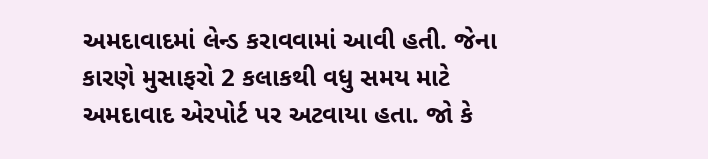અમદાવાદમાં લેન્ડ કરાવવામાં આવી હતી. જેના કારણે મુસાફરો 2 કલાકથી વધુ સમય માટે અમદાવાદ એરપોર્ટ પર અટવાયા હતા. જો કે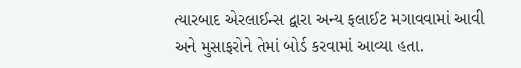ત્યારબાદ એરલાઈન્સ દ્વારા અન્ય ફલાઈટ મગાવવામાં આવી અને મુસાફરોને તેમાં બોર્ડ કરવામાં આવ્યા હતા.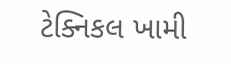ટેક્નિકલ ખામી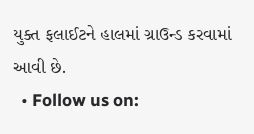યુક્ત ફલાઈટને હાલમાં ગ્રાઉન્ડ કરવામાં આવી છે.
  • Follow us on: